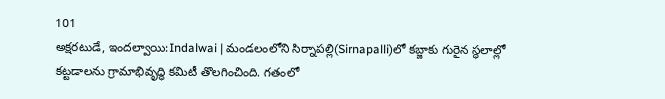101
అక్షరటుడే, ఇందల్వాయి:Indalwai | మండలంలోని సిర్నాపల్లి(Sirnapalli)లో కబ్జాకు గురైన స్థలాల్లో కట్టడాలను గ్రామాభివృద్ధి కమిటీ తొలగించింది. గతంలో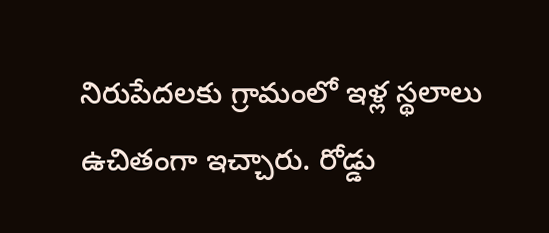నిరుపేదలకు గ్రామంలో ఇళ్ల స్థలాలు ఉచితంగా ఇచ్చారు. రోడ్డు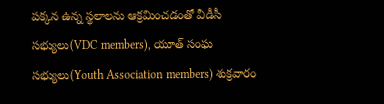పక్కన ఉన్న స్థలాలను ఆక్రమించడంతో వీడీసీ సభ్యులు(VDC members), యూత్ సంఘ సభ్యులు(Youth Association members) శుక్రవారం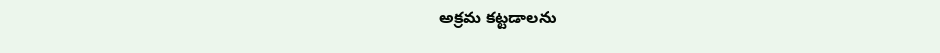అక్రమ కట్టడాలను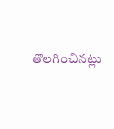తొలగించినట్లు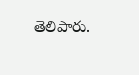తెలిపారు.